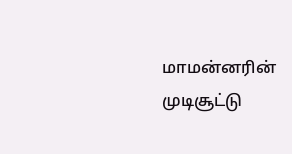மாமன்னரின் முடிசூட்டு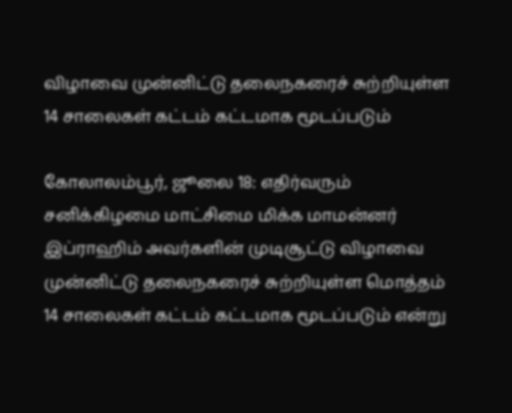விழாவை முன்னிட்டு தலைநகரைச் சுற்றியுள்ள 14 சாலைகள் கட்டம் கட்டமாக மூடப்படும்

கோலாலம்பூர், ஜூலை 18: எதிர்வரும் சனிக்கிழமை மாட்சிமை மிக்க மாமன்னர் இப்ராஹிம் அவர்களின் முடிசூட்டு விழாவை முன்னிட்டு தலைநகரைச் சுற்றியுள்ள மொத்தம் 14 சாலைகள் கட்டம் கட்டமாக மூடப்படும் என்று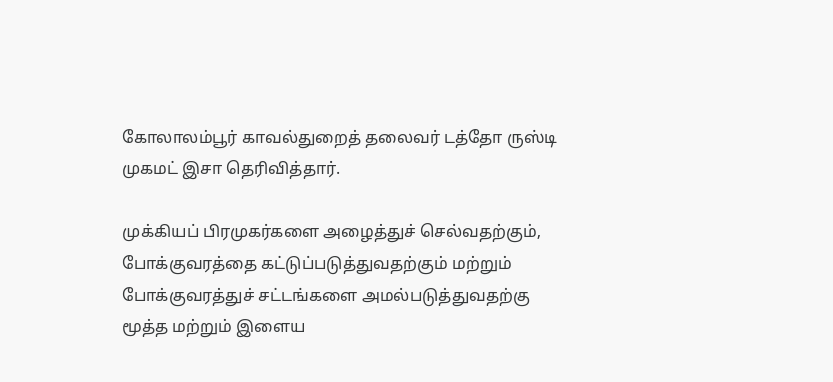கோலாலம்பூர் காவல்துறைத் தலைவர் டத்தோ ருஸ்டி முகமட் இசா தெரிவித்தார்.

முக்கியப் பிரமுகர்களை அழைத்துச் செல்வதற்கும், போக்குவரத்தை கட்டுப்படுத்துவதற்கும் மற்றும் போக்குவரத்துச் சட்டங்களை அமல்படுத்துவதற்கு மூத்த மற்றும் இளைய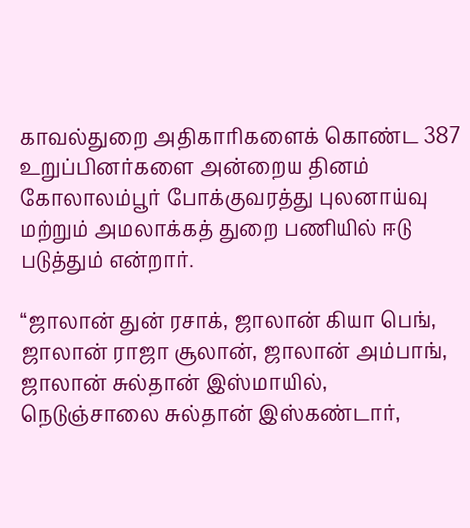காவல்துறை அதிகாரிகளைக் கொண்ட 387 உறுப்பினர்களை அன்றைய தினம் கோலாலம்பூர் போக்குவரத்து புலனாய்வு மற்றும் அமலாக்கத் துறை பணியில் ஈடு படுத்தும் என்றார்.

“ஜாலான் துன் ரசாக், ஜாலான் கியா பெங், ஜாலான் ராஜா சூலான், ஜாலான் அம்பாங், ஜாலான் சுல்தான் இஸ்மாயில், நெடுஞ்சாலை சுல்தான் இஸ்கண்டார்,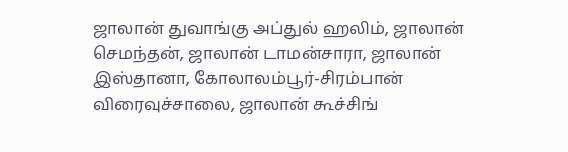ஜாலான் துவாங்கு அப்துல் ஹலிம், ஜாலான் செமந்தன், ஜாலான் டாமன்சாரா, ஜாலான் இஸ்தானா, கோலாலம்பூர்-சிரம்பான் விரைவுச்சாலை, ஜாலான் கூச்சிங்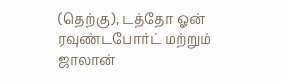(தெற்கு), டத்தோ ஓன் ரவுண்டபோர்ட் மற்றும் ஜாலான்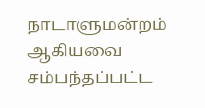நாடாளுமன்றம் ஆகியவை சம்பந்தப்பட்ட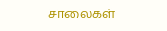சாலைகள்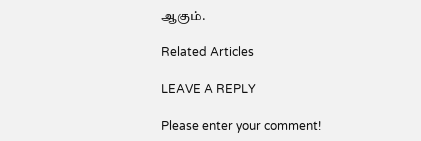ஆகும்.

Related Articles

LEAVE A REPLY

Please enter your comment!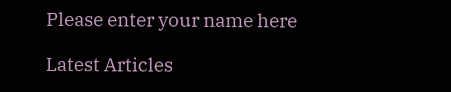Please enter your name here

Latest Articles